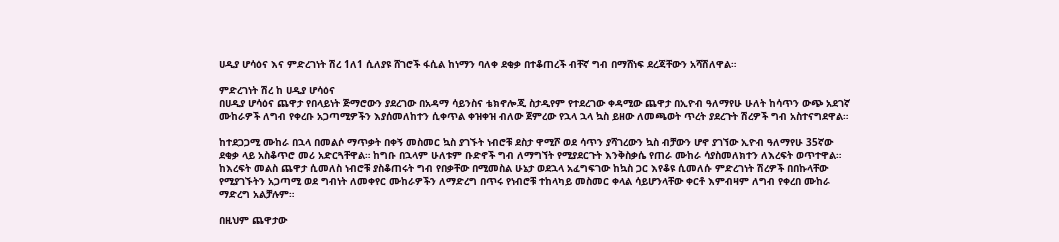ሀዲያ ሆሳዕና እና ምድረገነት ሽረ 1ለ1 ሲለያዩ ሸገሮች ፋሲል ከነማን ባለቀ ደቂቃ በተቆጠረች ብቸኛ ግብ በማሸነፍ ደረጃቸውን አሻሽለዋል።

ምድረገነት ሽረ ከ ሀዲያ ሆሳዕና
በሀዲያ ሆሳዕና ጨዋታ የበላይነት ጅማሮውን ያደረገው በአዳማ ሳይንስና ቴክኖሎጂ ስታዲየም የተደረገው ቀዳሚው ጨዋታ በኢዮብ ዓለማየሁ ሁለት ከሳጥን ውጭ አደገኛ ሙከራዎች ለግብ የቀረቡ አጋጣሚዎችን እያሰመለከተን ሲቀጥል ቀዝቀዝ ብለው ጀምረው የኋላ ኋላ ኳስ ይዘው ለመጫወት ጥረት ያደረጉት ሽረዎች ግብ አስተናግደዋል።

ከተደጋጋሚ ሙከራ በኋላ በመልሶ ማጥቃት በቀኝ መስመር ኳስ ያገኙት ነብሮቹ ደስታ ዋሚሾ ወደ ሳጥን ያሻገረውን ኳስ ብቻውን ሆኖ ያገኘው ኢዮብ ዓለማየሁ 35ኛው ደቂቃ ላይ አስቆጥሮ መሪ አድርጓቸዋል። ከግቡ በኋላም ሁለቱም ቡድኖች ግብ ለማግኘት የሚያደርጉት እንቅስቃሴ የጠራ ሙከራ ሳያስመለክተን ለእረፍት ወጥተዋል።
ከእረፍት መልስ ጨዋታ ሲመለስ ነብሮቹ ያስቆጠሩት ግብ የበቃቸው በሚመስል ሁኔታ ወደኋላ አፈግፍገው ከኳስ ጋር እየቆዩ ሲመለሱ ምድረገነት ሽረዎች በበኩላቸው የሚያገኙትን አጋጣሚ ወደ ግብነት ለመቀየር ሙከራዎችን ለማድረግ በጥሩ የነብሮቹ ተከላካይ መስመር ቀላል ሳይሆንላቸው ቀርቶ እምብዛም ለግብ የቀረበ ሙከራ ማድረግ አልቻሉም።

በዚህም ጨዋታው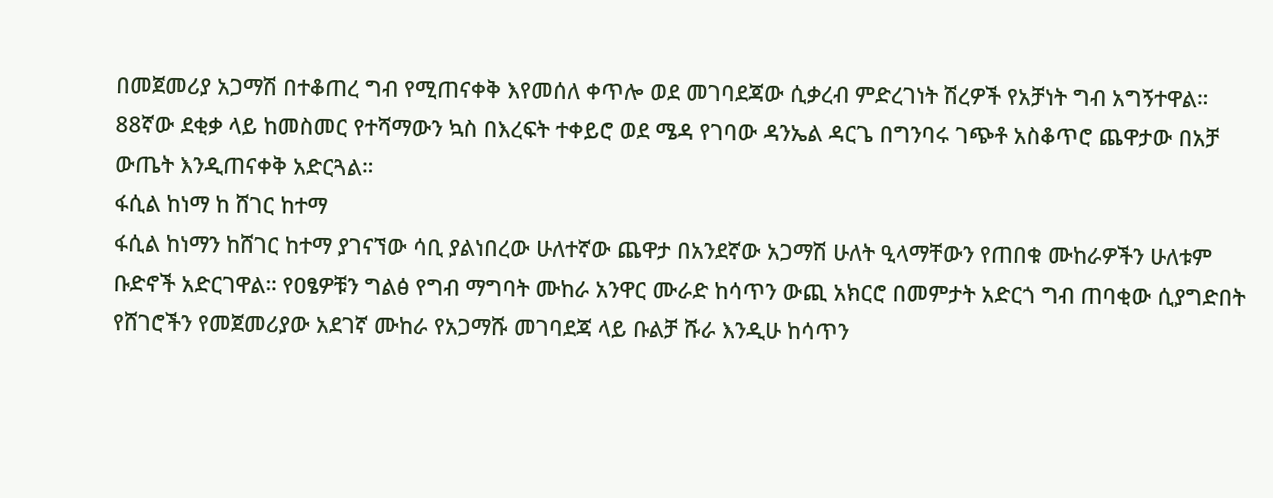በመጀመሪያ አጋማሽ በተቆጠረ ግብ የሚጠናቀቅ እየመሰለ ቀጥሎ ወደ መገባደጃው ሲቃረብ ምድረገነት ሽረዎች የአቻነት ግብ አግኝተዋል። 88ኛው ደቂቃ ላይ ከመስመር የተሻማውን ኳስ በእረፍት ተቀይሮ ወደ ሜዳ የገባው ዳንኤል ዳርጌ በግንባሩ ገጭቶ አስቆጥሮ ጨዋታው በአቻ ውጤት እንዲጠናቀቅ አድርጓል።
ፋሲል ከነማ ከ ሸገር ከተማ
ፋሲል ከነማን ከሸገር ከተማ ያገናኘው ሳቢ ያልነበረው ሁለተኛው ጨዋታ በአንደኛው አጋማሽ ሁለት ዒላማቸውን የጠበቁ ሙከራዎችን ሁለቱም ቡድኖች አድርገዋል። የዐፄዎቹን ግልፅ የግብ ማግባት ሙከራ አንዋር ሙራድ ከሳጥን ውጪ አክርሮ በመምታት አድርጎ ግብ ጠባቂው ሲያግድበት የሸገሮችን የመጀመሪያው አደገኛ ሙከራ የአጋማሹ መገባደጃ ላይ ቡልቻ ሹራ እንዲሁ ከሳጥን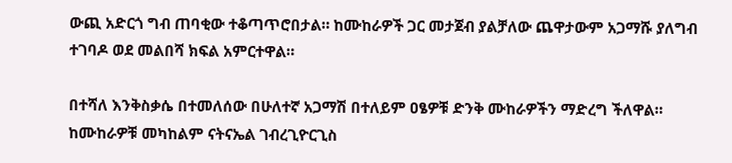ውጪ አድርጎ ግብ ጠባቂው ተቆጣጥሮበታል። ከሙከራዎች ጋር መታጀብ ያልቻለው ጨዋታውም አጋማሹ ያለግብ ተገባዶ ወደ መልበሻ ክፍል አምርተዋል።

በተሻለ እንቅስቃሴ በተመለሰው በሁለተኛ አጋማሽ በተለይም ዐፄዎቹ ድንቅ ሙከራዎችን ማድረግ ችለዋል። ከሙከራዎቹ መካከልም ናትናኤል ገብረጊዮርጊስ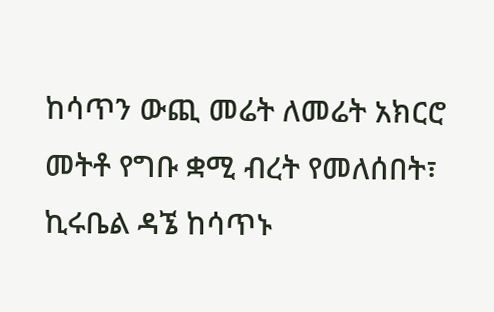ከሳጥን ውጪ መሬት ለመሬት አክርሮ መትቶ የግቡ ቋሚ ብረት የመለሰበት፣ ኪሩቤል ዳኜ ከሳጥኑ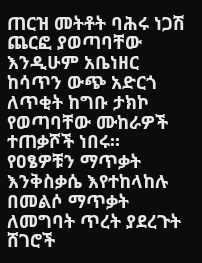ጠርዝ መትቶት ባሕሩ ነጋሽ ጨርፎ ያወጣባቸው እንዲሁም አቤነዘር ከሳጥን ውጭ አድርጎ ለጥቂት ከግቡ ታክኮ የወጣባቸው ሙከራዎች ተጠቃሾች ነበሩ።
የዐፄዎቹን ማጥቃት እንቅስቃሴ እየተከላከሉ በመልሶ ማጥቃት ለመግባት ጥረት ያደረጉት ሸገሮች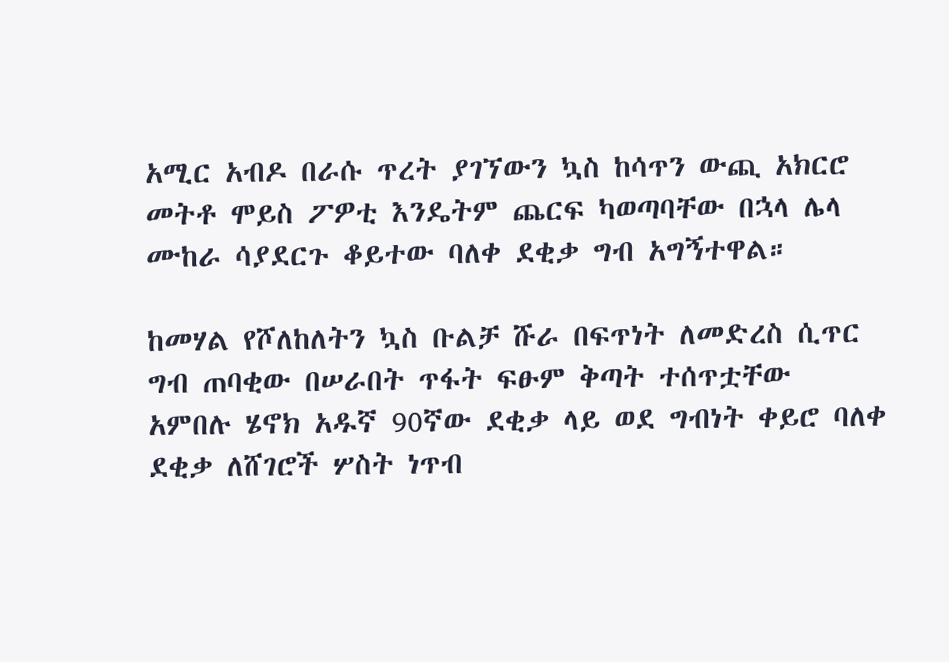አሚር አብዶ በራሱ ጥረት ያገኘውን ኳስ ከሳጥን ውጪ አክርሮ መትቶ ሞይስ ፖዎቲ እንዴትም ጨርፍ ካወጣባቸው በኋላ ሌላ ሙከራ ሳያደርጉ ቆይተው ባለቀ ደቂቃ ግብ አግኝተዋል።

ከመሃል የሾለከለትን ኳስ ቡልቻ ሹራ በፍጥነት ለመድረስ ሲጥር ግብ ጠባቂው በሠራበት ጥፋት ፍፁም ቅጣት ተሰጥቷቸው አምበሉ ሄኖክ አዱኛ 90ኛው ደቂቃ ላይ ወደ ግብነት ቀይሮ ባለቀ ደቂቃ ለሸገሮች ሦስት ነጥብ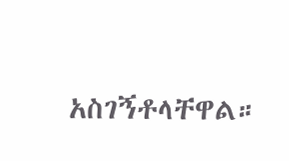አስገኝቶላቸዋል።